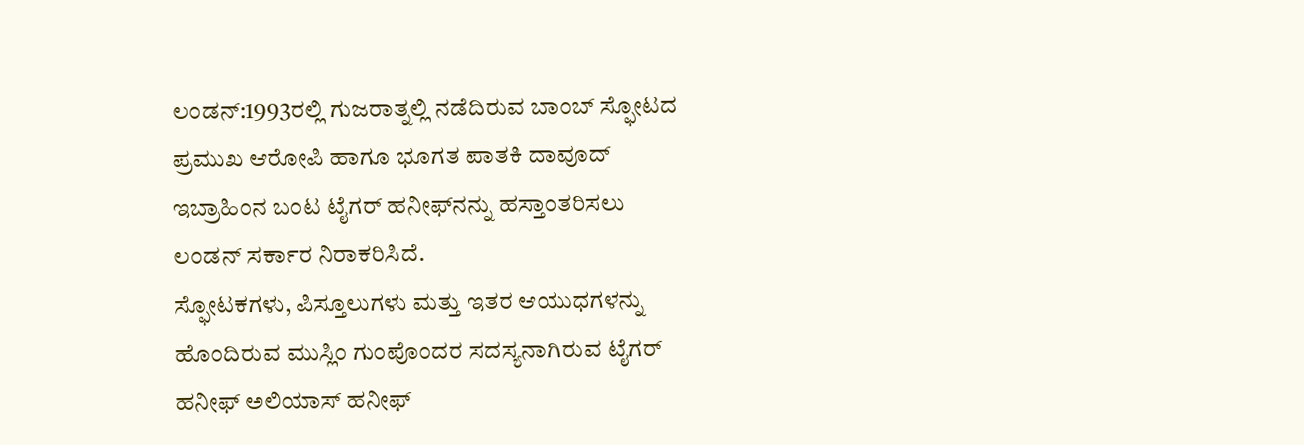ಲಂಡನ್:1993ರಲ್ಲಿ ಗುಜರಾತ್ನಲ್ಲಿ ನಡೆದಿರುವ ಬಾಂಬ್ ಸ್ಫೋಟದ ಪ್ರಮುಖ ಆರೋಪಿ ಹಾಗೂ ಭೂಗತ ಪಾತಕಿ ದಾವೂದ್‌ ಇಬ್ರಾಹಿಂನ ಬಂಟ ಟೈಗರ್‌ ಹನೀಫ್‌ನನ್ನು ಹಸ್ತಾಂತರಿಸಲು ಲಂಡನ್ ಸರ್ಕಾರ ನಿರಾಕರಿಸಿದೆ.
ಸ್ಫೋಟಕಗಳು, ಪಿಸ್ತೂಲುಗಳು ಮತ್ತು ಇತರ ಆಯುಧಗಳನ್ನು ಹೊಂದಿರುವ ಮುಸ್ಲಿಂ ಗುಂಪೊಂದರ ಸದಸ್ಯನಾಗಿರುವ ಟೈಗರ್‌ ಹನೀಫ್‌ ಅಲಿಯಾಸ್‌ ಹನೀಫ್‌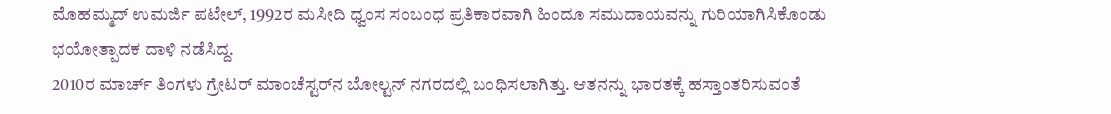ಮೊಹಮ್ಮದ್‌ ಉಮರ್ಜಿ ಪಟೇಲ್‌, 1992ರ ಮಸೀದಿ ಧ್ವಂಸ ಸಂಬಂಧ ಪ್ರತಿಕಾರವಾಗಿ ಹಿಂದೂ ಸಮುದಾಯವನ್ನು ಗುರಿಯಾಗಿಸಿಕೊಂಡು ಭಯೋತ್ಪಾದಕ ದಾಳಿ ನಡೆಸಿದ್ದ.
2010ರ ಮಾರ್ಚ್‌ ತಿಂಗಳು ಗ್ರೇಟರ್‌ ಮಾಂಚೆಸ್ಟರ್‌ನ ಬೋಲ್ಟನ್‌ ನಗರದಲ್ಲಿ ಬಂಧಿಸಲಾಗಿತ್ತು. ಆತನನ್ನು ಭಾರತಕ್ಕೆ ಹಸ್ತಾಂತರಿಸುವಂತೆ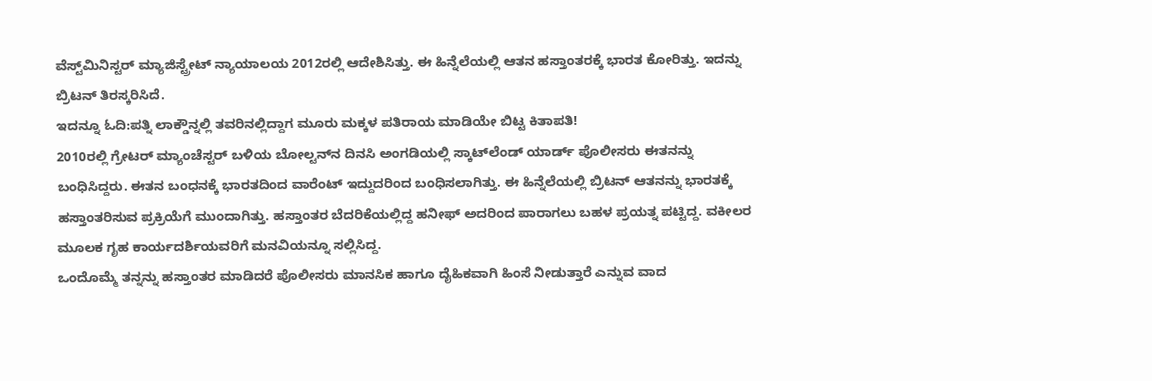ವೆಸ್ಟ್‌ಮಿನಿಸ್ಟರ್‌ ಮ್ಯಾಜಿಸ್ಟ್ರೇಟ್‌ ನ್ಯಾಯಾಲಯ 2012ರಲ್ಲಿ ಆದೇಶಿಸಿತ್ತು. ಈ ಹಿನ್ನೆಲೆಯಲ್ಲಿ ಆತನ ಹಸ್ತಾಂತರಕ್ಕೆ ಭಾರತ ಕೋರಿತ್ತು. ಇದನ್ನು ಬ್ರಿಟನ್‌ ತಿರಸ್ಕರಿಸಿದೆ.
ಇದನ್ನೂ ಓದಿ:ಪತ್ನಿ ಲಾಕ್ಡೌನ್ನಲ್ಲಿ ತವರಿನಲ್ಲಿದ್ದಾಗ ಮೂರು ಮಕ್ಕಳ ಪತಿರಾಯ ಮಾಡಿಯೇ ಬಿಟ್ಟ ಕಿತಾಪತಿ!
2010ರಲ್ಲಿ ಗ್ರೇಟರ್‌ ಮ್ಯಾಂಚೆಸ್ಟರ್‌ ಬಳಿಯ ಬೋಲ್ಟನ್‌ನ ದಿನಸಿ ಅಂಗಡಿಯಲ್ಲಿ ಸ್ಕಾಟ್‌ಲೆಂಡ್‌ ಯಾರ್ಡ್‌ ಪೊಲೀಸರು ಈತನನ್ನು ಬಂಧಿಸಿದ್ದರು. ಈತನ ಬಂಧನಕ್ಕೆ ಭಾರತದಿಂದ ವಾರೆಂಟ್ ಇದ್ದುದರಿಂದ ಬಂಧಿಸಲಾಗಿತ್ತು. ಈ ಹಿನ್ನೆಲೆಯಲ್ಲಿ ಬ್ರಿಟನ್‌ ಆತನನ್ನು ಭಾರತಕ್ಕೆ ಹಸ್ತಾಂತರಿಸುವ ಪ್ರಕ್ರಿಯೆಗೆ ಮುಂದಾಗಿತ್ತು. ಹಸ್ತಾಂತರ ಬೆದರಿಕೆಯಲ್ಲಿದ್ದ ಹನೀಫ್‌ ಅದರಿಂದ ಪಾರಾಗಲು ಬಹಳ ಪ್ರಯತ್ನ ಪಟ್ಟಿದ್ದ. ವಕೀಲರ ಮೂಲಕ ಗೃಹ ಕಾರ್ಯದರ್ಶಿಯವರಿಗೆ ಮನವಿಯನ್ನೂ ಸಲ್ಲಿಸಿದ್ದ.
ಒಂದೊಮ್ಮೆ ತನ್ನನ್ನು ಹಸ್ತಾಂತರ ಮಾಡಿದರೆ ಪೊಲೀಸರು ಮಾನಸಿಕ ಹಾಗೂ ದೈಹಿಕವಾಗಿ ಹಿಂಸೆ ನೀಡುತ್ತಾರೆ ಎನ್ನುವ ವಾದ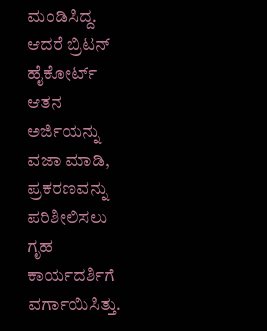ಮಂಡಿಸಿದ್ದ. ಆದರೆ ಬ್ರಿಟನ್‌ ಹೈಕೋರ್ಟ್‌ ಆತನ ಅರ್ಜಿಯನ್ನು ವಜಾ ಮಾಡಿ, ಪ್ರಕರಣವನ್ನು ಪರಿಶೀಲಿಸಲು ಗೃಹ ಕಾರ್ಯದರ್ಶಿಗೆ ವರ್ಗಾಯಿಸಿತ್ತು.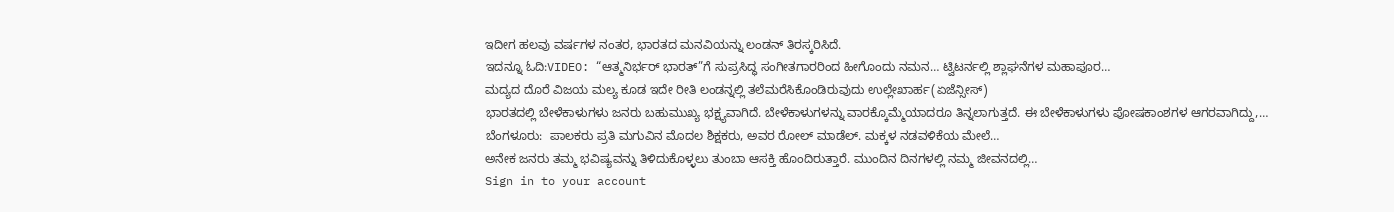ಇದೀಗ ಹಲವು ವರ್ಷಗಳ ನಂತರ, ಭಾರತದ ಮನವಿಯನ್ನು ಲಂಡನ್ ತಿರಸ್ಕರಿಸಿದೆ.
ಇದನ್ನೂ ಓದಿ:VIDEO: “ಆತ್ಮನಿರ್ಭರ್ ಭಾರತ್”ಗೆ ಸುಪ್ರಸಿದ್ಧ ಸಂಗೀತಗಾರರಿಂದ ಹೀಗೊಂದು ನಮನ… ಟ್ವಿಟರ್ನಲ್ಲಿ ಶ್ಲಾಘನೆಗಳ ಮಹಾಪೂರ…
ಮದ್ಯದ ದೊರೆ ವಿಜಯ ಮಲ್ಯ ಕೂಡ ಇದೇ ರೀತಿ ಲಂಡನ್ನಲ್ಲಿ ತಲೆಮರೆಸಿಕೊಂಡಿರುವುದು ಉಲ್ಲೇಖಾರ್ಹ(ಏಜೆನ್ಸೀಸ್)
ಭಾರತದಲ್ಲಿ ಬೇಳೆಕಾಳುಗಳು ಜನರು ಬಹುಮುಖ್ಯ ಭಕ್ಷ್ಯವಾಗಿದೆ. ಬೇಳೆಕಾಳುಗಳನ್ನು ವಾರಕ್ಕೊಮ್ಮೆಯಾದರೂ ತಿನ್ನಲಾಗುತ್ತದೆ. ಈ ಬೇಳೆಕಾಳುಗಳು ಪೋಷಕಾಂಶಗಳ ಆಗರವಾಗಿದ್ದು,…
ಬೆಂಗಳೂರು:  ಪಾಲಕರು ಪ್ರತಿ ಮಗುವಿನ ಮೊದಲ ಶಿಕ್ಷಕರು, ಅವರ ರೋಲ್ ಮಾಡೆಲ್. ಮಕ್ಕಳ ನಡವಳಿಕೆಯ ಮೇಲೆ…
ಅನೇಕ ಜನರು ತಮ್ಮ ಭವಿಷ್ಯವನ್ನು ತಿಳಿದುಕೊಳ್ಳಲು ತುಂಬಾ ಆಸಕ್ತಿ ಹೊಂದಿರುತ್ತಾರೆ. ಮುಂದಿನ ದಿನಗಳಲ್ಲಿ ನಮ್ಮ ಜೀವನದಲ್ಲಿ…
Sign in to your account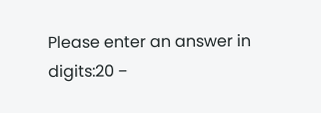Please enter an answer in digits:20 −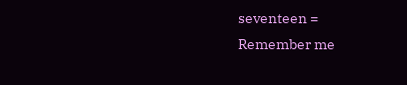seventeen =
Remember me